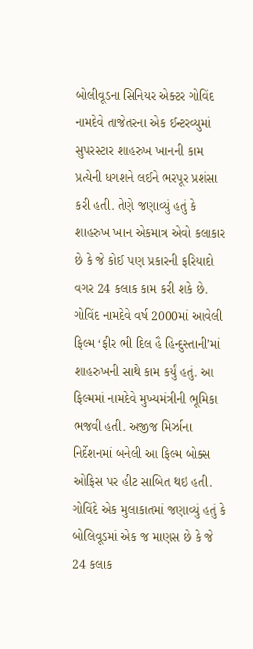બોલીવૂડના સિનિયર એક્ટર ગોવિંદ નામદેવે તાજેતરના એક ઈન્ટરવ્યુમાં સુપરસ્ટાર શાહરુખ ખાનની કામ પ્રત્યેની ધગશને લઈને ભરપૂર પ્રશંસા કરી હતી. તેણે જણાવ્યું હતું કે શાહરુખ ખાન એકમાત્ર એવો કલાકાર છે કે જે કોઈ પણ પ્રકારની ફરિયાદો વગર 24 કલાક કામ કરી શકે છે. ગોવિંદ નામદેવે વર્ષ 2000માં આવેલી ફિલ્મ ‘ફીર ભી દિલ હૈ હિન્દુસ્તાની’માં શાહરુખની સાથે કામ કર્યું હતું. આ ફિલ્મમાં નામદેવે મુખ્યમંત્રીની ભૂમિકા ભજવી હતી. અજીજ મિર્ઝાના નિર્દેશનમાં બનેલી આ ફિલ્મ બોક્સ ઓફિસ પર હીટ સાબિત થઇ હતી. ગોવિંદે એક મુલાકાતમાં જણાવ્યું હતું કે બોલિવૂડમાં એક જ માણસ છે કે જે 24 કલાક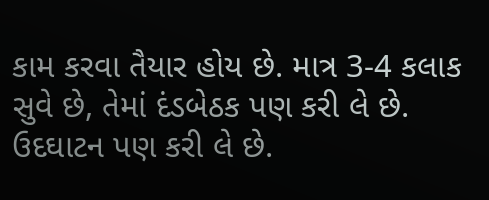કામ કરવા તૈયાર હોય છે. માત્ર 3-4 કલાક સુવે છે, તેમાં દંડબેઠક પણ કરી લે છે. ઉદઘાટન પણ કરી લે છે.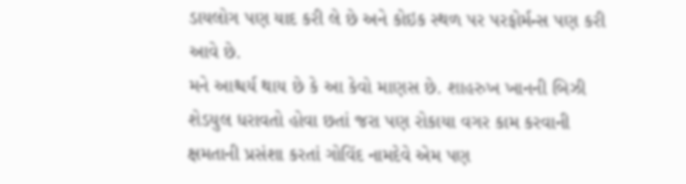ડાયલોગ પણ યાદ કરી લે છે અને કોઇક સ્થળ પર પરફોર્મન્સ પણ કરી આવે છે.
મને આશ્ચર્ય થાય છે કે આ કેવો માણસ છે. શાહરુખ ખાનની બિઝી શેડયુલ ધરાવતો હોવા છતાં જરા પણ રોકાયા વગર કામ કરવાની ક્ષમતાની પ્રસંશા કરતાં ગોવિંદ નામદેવે એમ પણ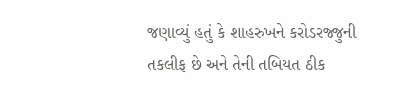જણાવ્યું હતું કે શાહરુખને કરોડરજ્જુની તકલીફ છે અને તેની તબિયત ઠીક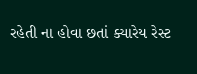રહેતી ના હોવા છતાં ક્યારેય રેસ્ટ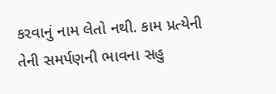કરવાનું નામ લેતો નથી. કામ પ્રત્યેની તેની સમર્પણની ભાવના સહુ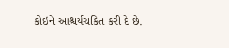કોઇને આશ્ચર્યચકિત કરી દે છે.